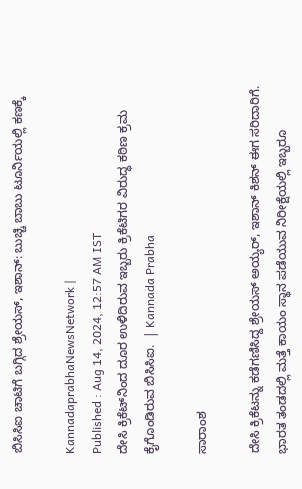ಬಿಸಿಸಿಐ ಚಾಟಿಗೆ ಬಗ್ಗಿದ ಶ್ರೇಯಸ್‌, ಇಶಾನ್‌: ಬುಚ್ಚಿ ಬಾಬು ಟೂರ್ನಿಯಲ್ಲಿ ಕಣಕ್ಕೆ

KannadaprabhaNewsNetwork |
Published : Aug 14, 2024, 12:57 AM IST
ದೇಸಿ ಕ್ರಿಕೆಟ್‌ನಿಂದ ದೂರ ಉಳಿದಿರುವ ಇಬ್ಬರು ಕ್ರಿಕೆಟಿಗರ ವಿರುದ್ಧ ಕಠಿಣ ಕ್ರಮ ಕೈಗೊಂಡಿರುವ ಬಿಸಿಸಿಐ.  | Kannada Prabha

ಸಾರಾಂಶ

ದೇಸಿ ಕ್ರಿಕೆಟನ್ನು ಕಡೆಗಣಿಸಿದ್ದ ಶ್ರೇಯಸ್‌ ಅಯ್ಯರ್‌, ಇಶಾನ್‌ ಕಿಶನ್‌ ಈಗ ಸರಿದಾರಿಗೆ. ಭಾರತ ತಂಡದಲ್ಲಿ ಮತ್ತೆ ಕಾಯಂ ಸ್ಥಾನ ಪಡೆಯುವ ನಿರೀಕ್ಷೆಯಲ್ಲಿ ಇಬ್ಬರೂ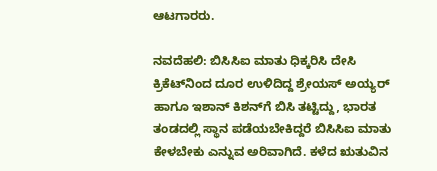ಆಟಗಾರರು.

ನವದೆಹಲಿ: ಬಿಸಿಸಿಐ ಮಾತು ಧಿಕ್ಕರಿಸಿ ದೇಸಿ ಕ್ರಿಕೆಟ್‌ನಿಂದ ದೂರ ಉಳಿದಿದ್ದ ಶ್ರೇಯಸ್‌ ಅಯ್ಯರ್‌ ಹಾಗೂ ಇಶಾನ್‌ ಕಿಶನ್‌ಗೆ ಬಿಸಿ ತಟ್ಟಿದ್ದು, ಭಾರತ ತಂಡದಲ್ಲಿ ಸ್ಥಾನ ಪಡೆಯಬೇಕಿದ್ದರೆ ಬಿಸಿಸಿಐ ಮಾತು ಕೇಳಬೇಕು ಎನ್ನುವ ಅರಿವಾಗಿದೆ. ಕಳೆದ ಋತುವಿನ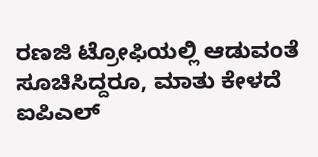ರಣಜಿ ಟ್ರೋಫಿಯಲ್ಲಿ ಆಡುವಂತೆ ಸೂಚಿಸಿದ್ದರೂ, ಮಾತು ಕೇಳದೆ ಐಪಿಎಲ್‌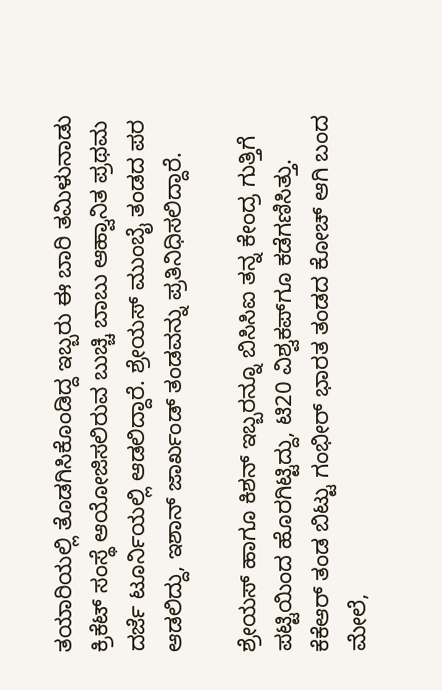ತಯಾರಿಯಲ್ಲಿ ತೊಡಗಿಸಿಕೊಂಡಿದ್ದ ಇಬ್ಬರು ಈ ಬಾರಿ ತಮಿಳುನಾಡು ಕ್ರಿಕೆಟ್‌ ಸಂಸ್ಥೆ ಆಯೋಜಿಸಲಿರುವ ಬುಚ್ಚಿ ಬಾಬು ಆಹ್ವಾನಿತ ಪ್ರಥಮ ದರ್ಜೆ ಟೂರ್ನಿಯಲ್ಲಿ ಆಡಲಿದ್ದಾರೆ. ಶ್ರೇಯಸ್‌ ಮುಂಬೈ ತಂಡದ ಪರ ಆಡಲಿದ್ದು, ಇಶಾನ್‌ ಜಾರ್ಖಂಡ್‌ ತಂಡವನ್ನು ಪ್ರತಿನಿಧಿಸಲಿದ್ದಾರೆ.

ಶ್ರೇಯಸ್ ಹಾಗೂ ಕಿಶನ್‌ ಇಬ್ಬರನ್ನೂ ಬಿಸಿಸಿಐ ತನ್ನ ಕೇಂದ್ರ ಗುತ್ತಿಗೆ ಪಟ್ಟಿಯಿಂದ ಹೊರಗಿಟ್ಟಿದ್ದು, ಟಿ20 ವಿಶ್ವಕಪ್‌ಗೂ ಕಡೆಗಣಿಸಿತ್ತು. ಕೆಕೆಆರ್‌ ತಂಡ ಬಿಟ್ಟು ಗಂಭೀರ್‌ ಭಾರತ ತಂಡದ ಕೋಚ್‌ ಆಗಿ ಬಂದ ಮೇಲೆ,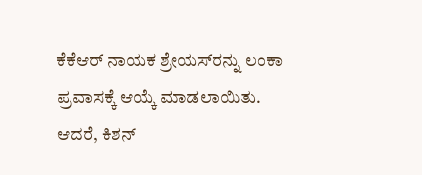ಕೆಕೆಆರ್‌ ನಾಯಕ ಶ್ರೇಯಸ್‌ರನ್ನು ಲಂಕಾ ಪ್ರವಾಸಕ್ಕೆ ಆಯ್ಕೆ ಮಾಡಲಾಯಿತು. ಆದರೆ, ಕಿಶನ್‌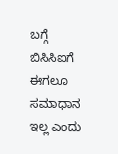ಬಗ್ಗೆ ಬಿಸಿಸಿಐಗೆ ಈಗಲೂ ಸಮಾಧಾನ ಇಲ್ಲ ಎಂದು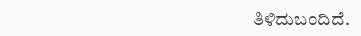ತಿಳಿದುಬಂದಿದೆ.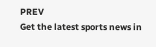PREV
Get the latest sports news in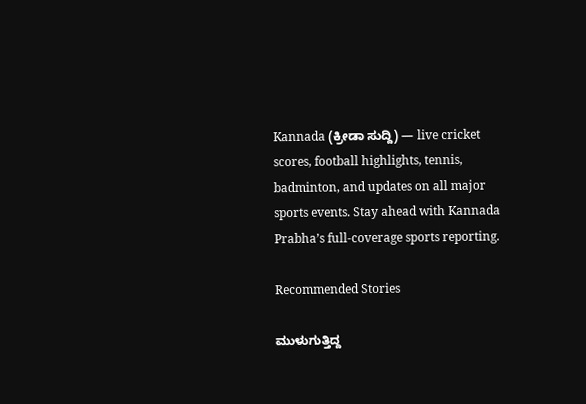Kannada (ಕ್ರೀಡಾ ಸುದ್ದಿ) — live cricket scores, football highlights, tennis, badminton, and updates on all major sports events. Stay ahead with Kannada Prabha’s full-coverage sports reporting.

Recommended Stories

ಮುಳುಗುತ್ತಿದ್ದ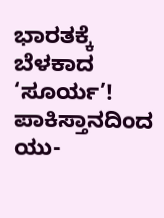ಭಾರತಕ್ಕೆ ಬೆಳಕಾದ ‘ಸೂರ್ಯ’!
ಪಾಕಿಸ್ತಾನದಿಂದ ಯು-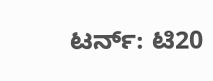ಟರ್ನ್‌: ಟಿ20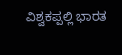ವಿಶ್ವಕಪ್ಪಲ್ಲಿ ಭಾರತ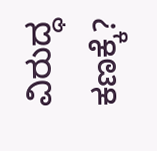ವಿರುದ್ಧ ಕಣಕ್ಕೆ?